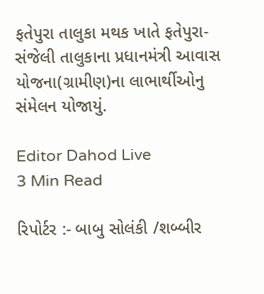ફતેપુરા તાલુકા મથક ખાતે ફતેપુરા- સંજેલી તાલુકાના પ્રધાનમંત્રી આવાસ યોજના(ગ્રામીણ)ના લાભાર્થીઓનુ સંમેલન યોજાયું.

Editor Dahod Live
3 Min Read

રિપોર્ટર :- બાબુ સોલંકી /શબ્બીર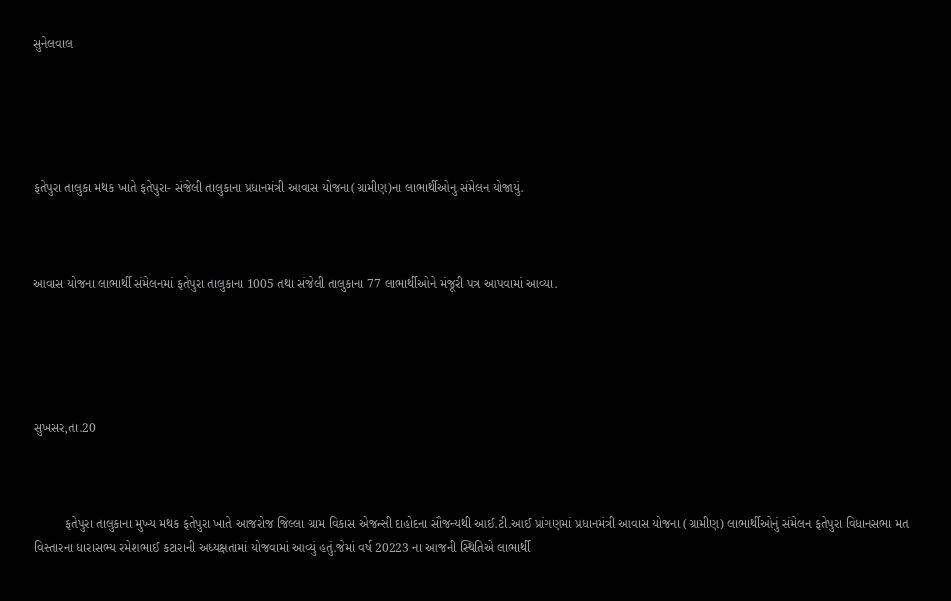સુનેલવાલ





ફતેપુરા તાલુકા મથક ખાતે ફતેપુરા- સંજેલી તાલુકાના પ્રધાનમંત્રી આવાસ યોજના(ગ્રામીણ)ના લાભાર્થીઓનુ સંમેલન યોજાયું.



આવાસ યોજના લાભાર્થી સંમેલનમાં ફતેપુરા તાલુકાના 1005 તથા સંજેલી તાલુકાના 77 લાભાર્થીઓને મંજૂરી પત્ર આપવામાં આવ્યા.





સુખસર,તા.20



         ફતેપુરા તાલુકાના મુખ્ય મથક ફતેપુરા ખાતે આજરોજ જિલ્લા ગ્રામ વિકાસ એજન્સી દાહોદના સૌજન્યથી આઈ.ટી.આઈ પ્રાંગણમાં પ્રધાનમંત્રી આવાસ યોજના (ગ્રામીણ) લાભાર્થીઓનું સંમેલન ફતેપુરા વિધાનસભા મત વિસ્તારના ધારાસભ્ય રમેશભાઈ કટારાની અધ્યક્ષતામાં યોજવામાં આવ્યું હતું.જેમાં વર્ષ 20223 ના આજની સ્થિતિએ લાભાર્થી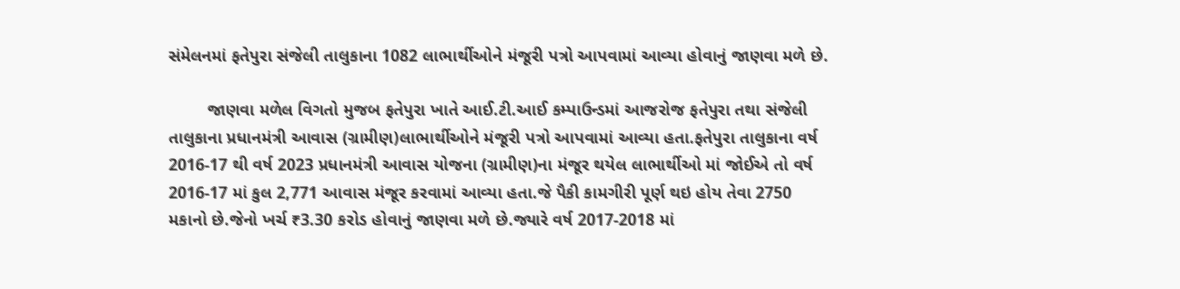સંમેલનમાં ફતેપુરા સંજેલી તાલુકાના 1082 લાભાર્થીઓને મંજૂરી પત્રો આપવામાં આવ્યા હોવાનું જાણવા મળે છે.

        જાણવા મળેલ વિગતો મુજબ ફતેપુરા ખાતે આઈ.ટી.આઈ કમ્પાઉન્ડમાં આજરોજ ફતેપુરા તથા સંજેલી તાલુકાના પ્રધાનમંત્રી આવાસ (ગ્રામીણ)લાભાર્થીઓને મંજૂરી પત્રો આપવામાં આવ્યા હતા.ફતેપુરા તાલુકાના વર્ષ 2016-17 થી વર્ષ 2023 પ્રધાનમંત્રી આવાસ યોજના (ગ્રામીણ)ના મંજૂર થયેલ લાભાર્થીઓ માં જોઈએ તો વર્ષ 2016-17 માં કુલ 2,771 આવાસ મંજૂર કરવામાં આવ્યા હતા.જે પૈકી કામગીરી પૂર્ણ થઇ હોય તેવા 2750 મકાનો છે.જેનો ખર્ચ ₹3.30 કરોડ હોવાનું જાણવા મળે છે.જ્યારે વર્ષ 2017-2018 માં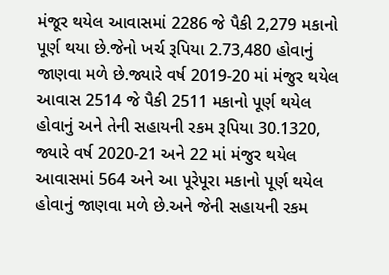મંજૂર થયેલ આવાસમાં 2286 જે પૈકી 2,279 મકાનો પૂર્ણ થયા છે.જેનો ખર્ચ રૂપિયા 2.73,480 હોવાનું જાણવા મળે છે.જ્યારે વર્ષ 2019-20 માં મંજુર થયેલ આવાસ 2514 જે પૈકી 2511 મકાનો પૂર્ણ થયેલ હોવાનું અને તેની સહાયની રકમ રૂપિયા 30.1320, જ્યારે વર્ષ 2020-21 અને 22 માં મંજુર થયેલ આવાસમાં 564 અને આ પૂરેપૂરા મકાનો પૂર્ણ થયેલ હોવાનું જાણવા મળે છે.અને જેની સહાયની રકમ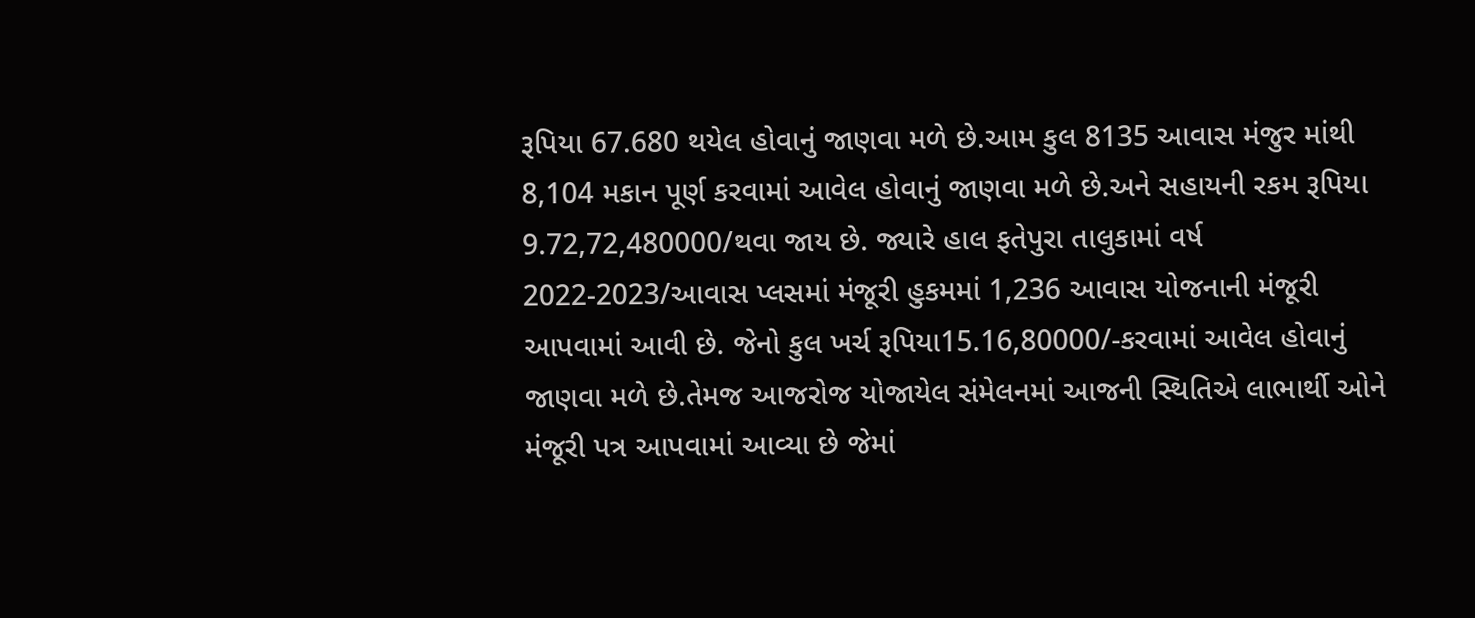રૂપિયા 67.680 થયેલ હોવાનું જાણવા મળે છે.આમ કુલ 8135 આવાસ મંજુર માંથી 8,104 મકાન પૂર્ણ કરવામાં આવેલ હોવાનું જાણવા મળે છે.અને સહાયની રકમ રૂપિયા 9.72,72,480000/થવા જાય છે. જ્યારે હાલ ફતેપુરા તાલુકામાં વર્ષ 2022-2023/આવાસ પ્લસમાં મંજૂરી હુકમમાં 1,236 આવાસ યોજનાની મંજૂરી આપવામાં આવી છે. જેનો કુલ ખર્ચ રૂપિયા15.16,80000/-કરવામાં આવેલ હોવાનું જાણવા મળે છે.તેમજ આજરોજ યોજાયેલ સંમેલનમાં આજની સ્થિતિએ લાભાર્થી ઓને મંજૂરી પત્ર આપવામાં આવ્યા છે જેમાં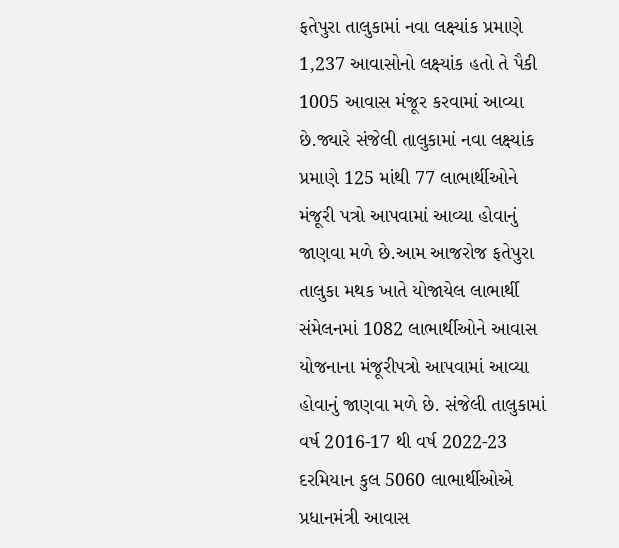ફતેપુરા તાલુકામાં નવા લક્ષ્યાંક પ્રમાણે 1,237 આવાસોનો લક્ષ્યાંક હતો તે પૈકી 1005 આવાસ મંજૂર કરવામાં આવ્યા છે.જ્યારે સંજેલી તાલુકામાં નવા લક્ષ્યાંક પ્રમાણે 125 માંથી 77 લાભાર્થીઓને મંજૂરી પત્રો આપવામાં આવ્યા હોવાનું જાણવા મળે છે.આમ આજરોજ ફતેપુરા તાલુકા મથક ખાતે યોજાયેલ લાભાર્થી સંમેલનમાં 1082 લાભાર્થીઓને આવાસ યોજનાના મંજૂરીપત્રો આપવામાં આવ્યા હોવાનું જાણવા મળે છે. સંજેલી તાલુકામાં વર્ષ 2016-17 થી વર્ષ 2022-23 દરમિયાન કુલ 5060 લાભાર્થીઓએ પ્રધાનમંત્રી આવાસ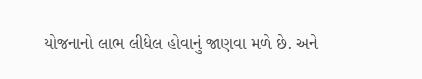યોજનાનો લાભ લીધેલ હોવાનું જાણવા મળે છે. અને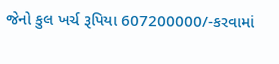જેનો કુલ ખર્ચ રૂપિયા 607200000/-કરવામાં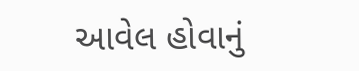આવેલ હોવાનું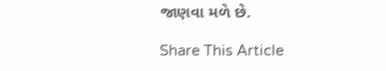જાણવા મળે છે.

Share This Article